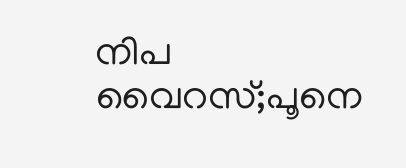നിപ വൈറസ്;പൂനെ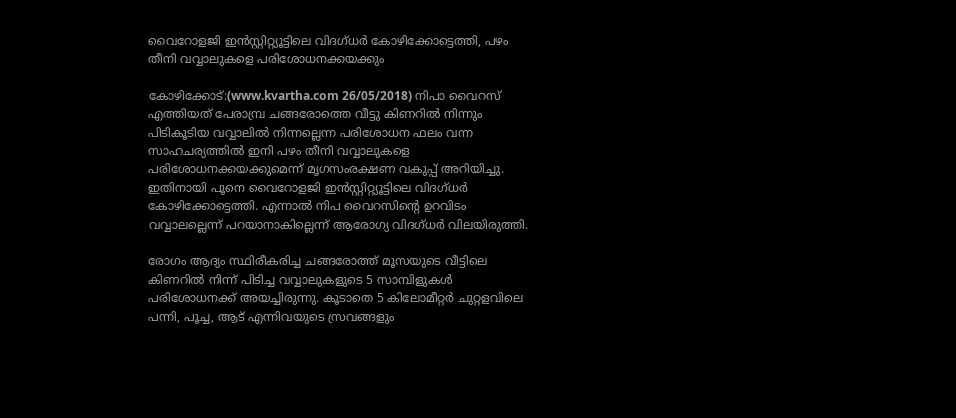വൈറോളജി ഇന്‍സ്റ്റിറ്റ്യൂട്ടിലെ വിദഗ്ധര്‍ കോഴിക്കോട്ടെത്തി, പഴം തീനി വവ്വാലുകളെ പരിശോധനക്കയക്കും

കോഴിക്കോട്:(www.kvartha.com 26/05/2018) നിപാ വൈറസ് എത്തിയത് പേരാമ്പ്ര ചങ്ങരോത്തെ വീട്ടു കിണറില്‍ നിന്നും പിടികൂടിയ വവ്വാലില്‍ നിന്നല്ലെന്ന പരിശോധന ഫലം വന്ന സാഹചര്യത്തില്‍ ഇനി പഴം തീനി വവ്വാലുകളെ പരിശോധനക്കയക്കുമെന്ന് മൃഗസംരക്ഷണ വകുപ്പ് അറിയിച്ചു. ഇതിനായി പൂനെ വൈറോളജി ഇന്‍സ്റ്റിറ്റ്യൂട്ടിലെ വിദഗ്ധര്‍ കോഴിക്കോട്ടെത്തി. എന്നാല്‍ നിപ വൈറസിന്റെ ഉറവിടം വവ്വാലല്ലെന്ന് പറയാനാകില്ലെന്ന് ആരോഗ്യ വിദഗ്ധര്‍ വിലയിരുത്തി.

രോഗം ആദ്യം സ്ഥിരീകരിച്ച ചങ്ങരോത്ത് മൂസയുടെ വീട്ടിലെ കിണറില്‍ നിന്ന് പിടിച്ച വവ്വാലുകളുടെ 5 സാമ്പിളുകള്‍ പരിശോധനക്ക് അയച്ചിരുന്നു. കൂടാതെ 5 കിലോമീറ്റര്‍ ചുറ്റളവിലെ പന്നി, പൂച്ച, ആട് എന്നിവയുടെ സ്രവങ്ങളും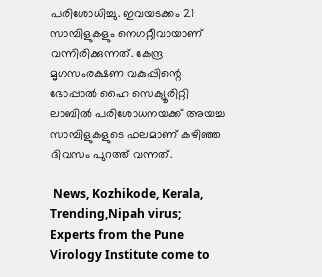പരിശോധിച്ചു. ഇവയടക്കം 21 സാമ്പിളുകളും നെഗറ്റീവായാണ് വന്നിരിക്കുന്നത്. കേന്ദ്ര മൃഗസംരക്ഷണ വകുപ്പിന്റെ ഭോപ്പാല്‍ ഹൈ സെക്യൂരിറ്റി ലാബില്‍ പരിശോധനയക്ക് അയച്ച സാമ്പിളുകളുടെ ഫലമാണ് കഴിഞ്ഞ ദിവസം പുറത്ത് വന്നത്.

 News, Kozhikode, Kerala, Trending,Nipah virus; Experts from the Pune Virology Institute come to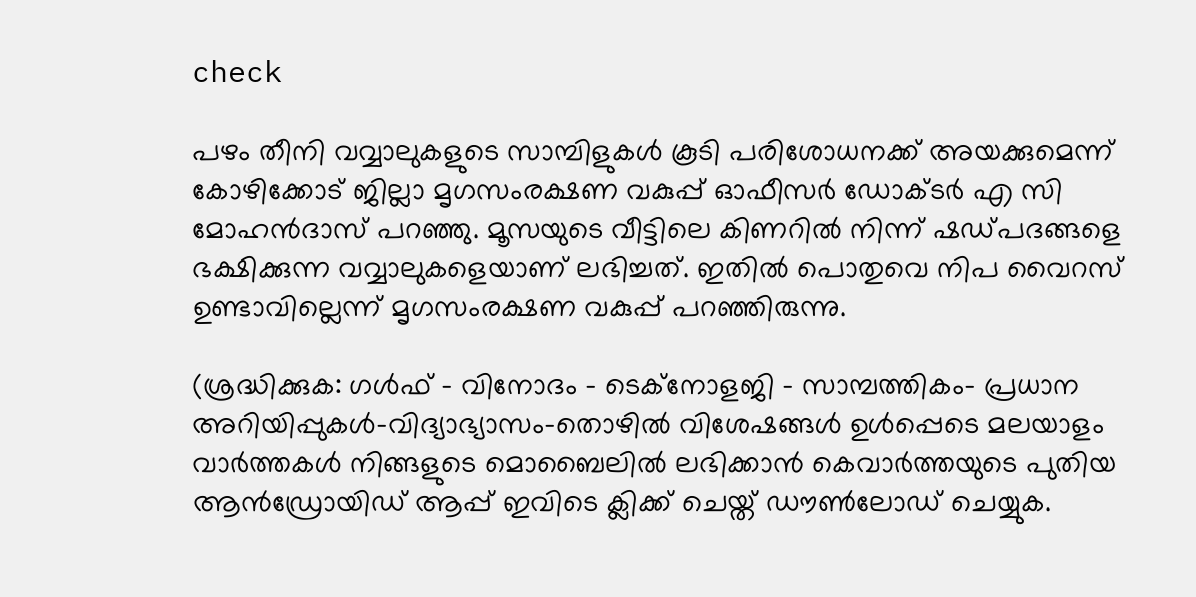check

പഴം തീനി വവ്വാലുകളുടെ സാമ്പിളുകള്‍ കൂടി പരിശോധനക്ക് അയക്കുമെന്ന് കോഴിക്കോട് ജില്ലാ മൃഗസംരക്ഷണ വകുപ്പ് ഓഫീസര്‍ ഡോക്ടര്‍ എ സി മോഹന്‍ദാസ് പറഞ്ഞു. മൂസയുടെ വീട്ടിലെ കിണറില്‍ നിന്ന് ഷഡ്പദങ്ങളെ ഭക്ഷിക്കുന്ന വവ്വാലുകളെയാണ് ലഭിച്ചത്. ഇതില്‍ പൊതുവെ നിപ വൈറസ് ഉണ്ടാവില്ലെന്ന് മൃഗസംരക്ഷണ വകുപ്പ് പറഞ്ഞിരുന്നു.

(ശ്രദ്ധിക്കുക: ഗൾഫ് - വിനോദം - ടെക്നോളജി - സാമ്പത്തികം- പ്രധാന അറിയിപ്പുകൾ-വിദ്യാഭ്യാസം-തൊഴിൽ വിശേഷങ്ങൾ ഉൾപ്പെടെ മലയാളം വാർത്തകൾ നിങ്ങളുടെ മൊബൈലിൽ ലഭിക്കാൻ കെവാർത്തയുടെ പുതിയ ആൻഡ്രോയിഡ് ആപ്പ് ഇവിടെ ക്ലിക്ക് ചെയ്ത് ഡൗൺലോഡ് ചെയ്യുക.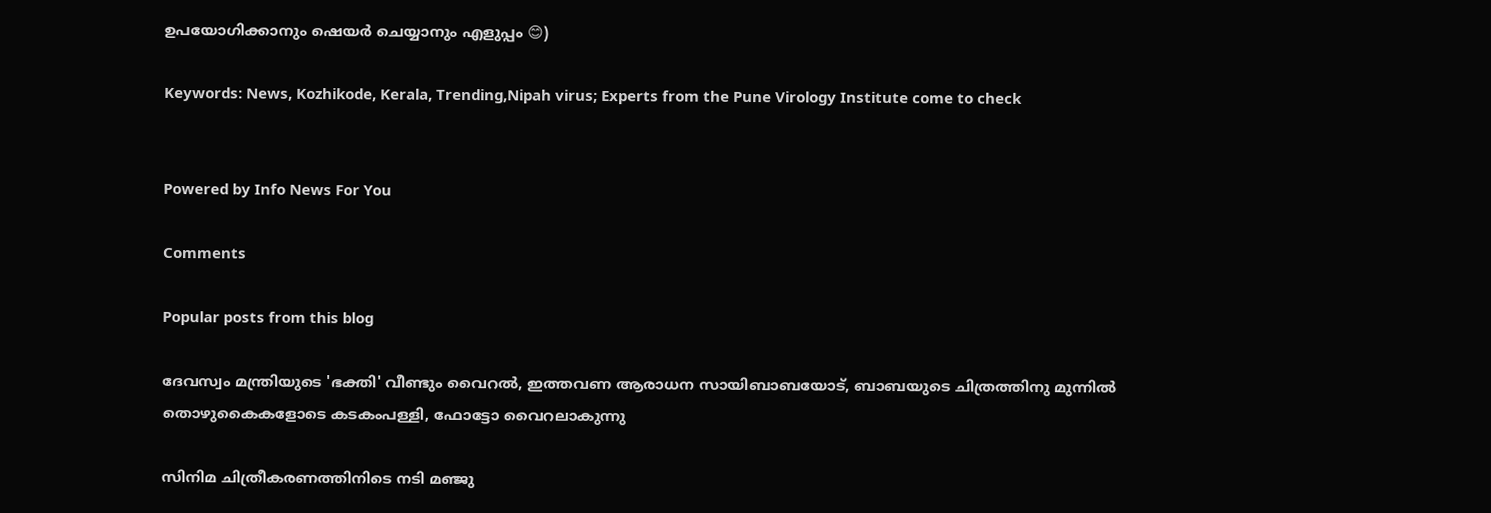ഉപയോഗിക്കാനും ഷെയർ ചെയ്യാനും എളുപ്പം 😊)

Keywords: News, Kozhikode, Kerala, Trending,Nipah virus; Experts from the Pune Virology Institute come to check


Powered by Info News For You

Comments

Popular posts from this blog

ദേവസ്വം മന്ത്രിയുടെ 'ഭക്തി' വീണ്ടും വൈറല്‍, ഇത്തവണ ആരാധന സായിബാബയോട്, ബാബയുടെ ചിത്രത്തിനു മുന്നില്‍ തൊഴുകൈകളോടെ കടകംപള്ളി, ഫോട്ടോ വൈറലാകുന്നു

സിനിമ ചിത്രീകരണത്തിനിടെ നടി മഞ്ജു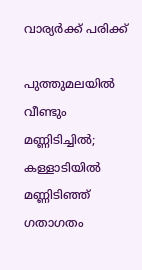വാര്യര്‍ക്ക് പരിക്ക്

പുത്തുമലയില്‍ വീണ്ടും മണ്ണിടിച്ചില്‍; കള്ളാടിയില്‍ മണ്ണിടിഞ്ഞ് ഗതാഗതം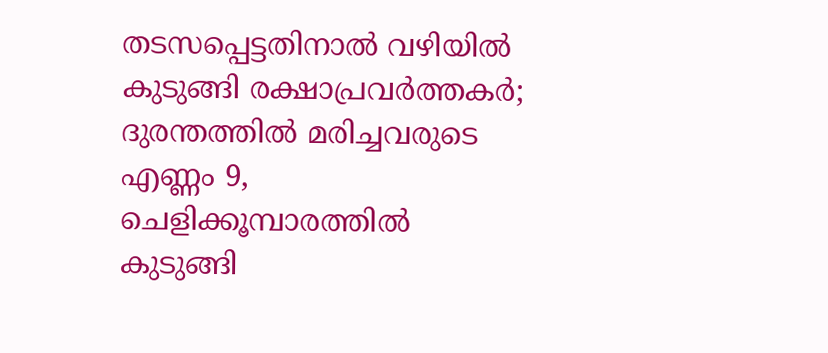തടസപ്പെട്ടതിനാല്‍ വഴിയില്‍ കുടുങ്ങി രക്ഷാപ്രവര്‍ത്തകര്‍; ദുരന്തത്തില്‍ മരിച്ചവരുടെ എണ്ണം 9, ചെളിക്കൂമ്പാരത്തില്‍ കുടുങ്ങി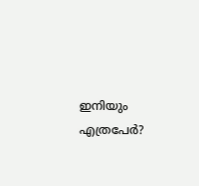ഇനിയും എത്രപേര്‍?